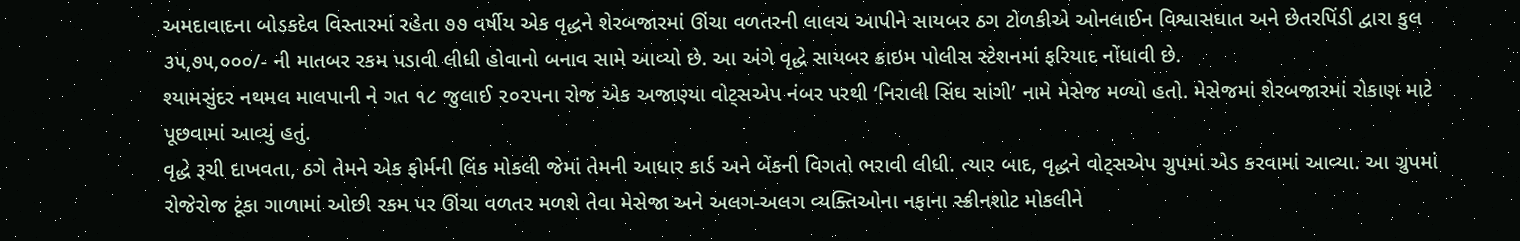અમદાવાદના બોડકદેવ વિસ્તારમાં રહેતા ૭૭ વર્ષીય એક વૃદ્ધને શેરબજારમાં ઊંચા વળતરની લાલચ આપીને સાયબર ઠગ ટોળકીએ ઓનલાઈન વિશ્વાસઘાત અને છેતરપિંડી દ્વારા કુલ ૩૫,૭૫,૦૦૦/- ની માતબર રકમ પડાવી લીધી હોવાનો બનાવ સામે આવ્યો છે. આ અંગે વૃદ્ધે સાયબર ક્રાઇમ પોલીસ સ્ટેશનમાં ફરિયાદ નોંધાવી છે.
શ્યામસુંદર નથમલ માલપાની ને ગત ૧૮ જુલાઈ ૨૦૨૫ના રોજ એક અજાણ્યા વોટ્‌સએપ નંબર પરથી ‘નિરાલી સિંઘ સાંગી’ નામે મેસેજ મળ્યો હતો. મેસેજમાં શેરબજારમાં રોકાણ માટે પૂછવામાં આવ્યું હતું.
વૃદ્ધે રૂચી દાખવતા, ઠગે તેમને એક ફોર્મની લિંક મોકલી જેમાં તેમની આધાર કાર્ડ અને બેંકની વિગતો ભરાવી લીધી. ત્યાર બાદ, વૃદ્ધને વોટ્‌સએપ ગ્રુપમાં એડ કરવામાં આવ્યા. આ ગ્રુપમાં રોજેરોજ ટૂંકા ગાળામાં ઓછી રકમ પર ઊંચા વળતર મળશે તેવા મેસેજા અને અલગ-અલગ વ્યક્તિઓના નફાના સ્ક્રીનશોટ મોકલીને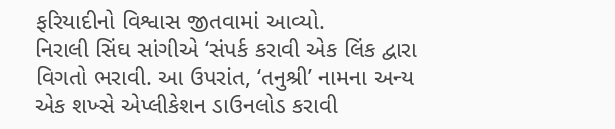ફરિયાદીનો વિશ્વાસ જીતવામાં આવ્યો.
નિરાલી સિંઘ સાંગીએ ‘સંપર્ક કરાવી એક લિંક દ્વારા વિગતો ભરાવી. આ ઉપરાંત, ‘તનુશ્રી’ નામના અન્ય એક શખ્સે એપ્લીકેશન ડાઉનલોડ કરાવી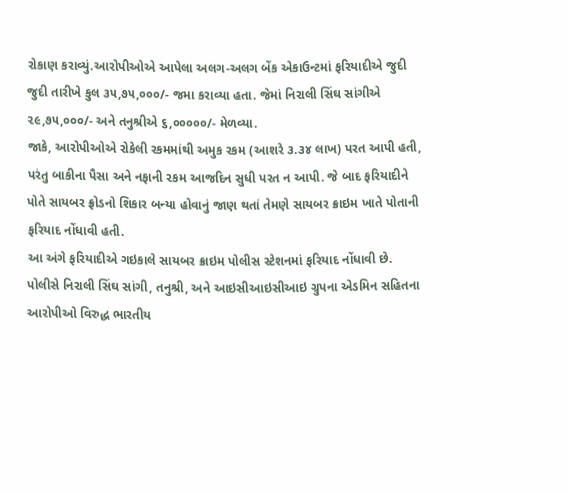રોકાણ કરાવ્યું.આરોપીઓએ આપેલા અલગ-અલગ બેંક એકાઉન્ટમાં ફરિયાદીએ જુદી જુદી તારીખે કુલ ૩૫,૭૫,૦૦૦/- જમા કરાવ્યા હતા. જેમાં નિરાલી સિંઘ સાંગીએ ૨૯,૭૫,૦૦૦/- અને તનુશ્રીએ ૬,૦૦૦૦૦/- મેળવ્યા.
જાકે, આરોપીઓએ રોકેલી રકમમાંથી અમુક રકમ (આશરે ૩.૩૪ લાખ) પરત આપી હતી, પરંતુ બાકીના પૈસા અને નફાની રકમ આજદિન સુધી પરત ન આપી. જે બાદ ફરિયાદીને પોતે સાયબર ફ્રોડનો શિકાર બન્યા હોવાનું જાણ થતાં તેમણે સાયબર ક્રાઇમ ખાતે પોતાની ફરિયાદ નોંધાવી હતી.
આ અંગે ફરિયાદીએ ગઇકાલે સાયબર ક્રાઇમ પોલીસ સ્ટેશનમાં ફરિયાદ નોંધાવી છે. પોલીસે નિરાલી સિંઘ સાંગી, તનુશ્રી, અને આઇસીઆઇસીઆઇ ગ્રુપના એડમિન સહિતના આરોપીઓ વિરુદ્ધ ભારતીય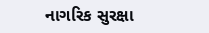નાગરિક સુરક્ષા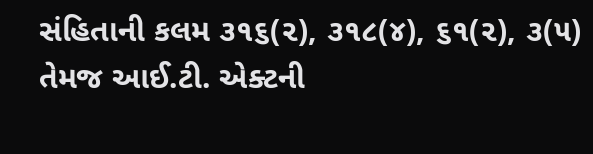સંહિતાની કલમ ૩૧૬(૨), ૩૧૮(૪), ૬૧(૨), ૩(૫) તેમજ આઈ.ટી. એક્ટની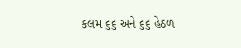કલમ ૬૬ અને ૬૬ હેઠળ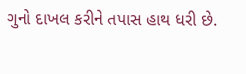ગુનો દાખલ કરીને તપાસ હાથ ધરી છે.